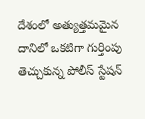దేశంలో అత్యుత్తమమైన దానిలో ఒకటిగా గుర్తింపు తెచ్చుకున్న పోలీస్ స్టేషన్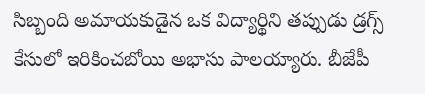సిబ్బంది అమాయకుడైన ఒక విద్యార్థిని తప్పుడు డ్రగ్స్ కేసులో ఇరికించబోయి అభాసు పాలయ్యారు. బీజేపీ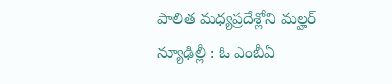పాలిత మధ్యప్రదేశ్లోని మల్హర్
న్యూఢిల్లీ : ఓ ఎంబీఏ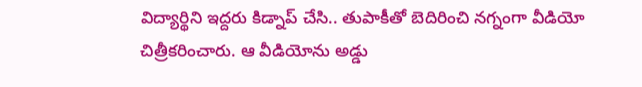విద్యార్థిని ఇద్దరు కిడ్నాప్ చేసి.. తుపాకీతో బెదిరించి నగ్నంగా వీడియో చిత్రీకరించారు. ఆ వీడియోను అడ్డు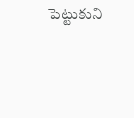పెట్టుకుని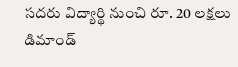సదరు విద్యార్థి నుంచి రూ. 20 లక్షలు డిమాండ్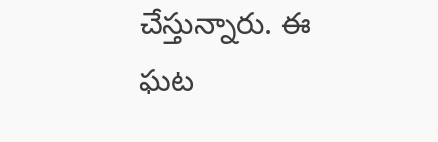చేస్తున్నారు. ఈ ఘట